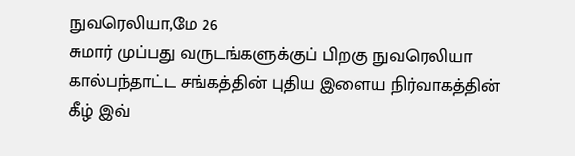நுவரெலியா,மே 26
சுமார் முப்பது வருடங்களுக்குப் பிறகு நுவரெலியா கால்பந்தாட்ட சங்கத்தின் புதிய இளைய நிர்வாகத்தின் கீழ் இவ்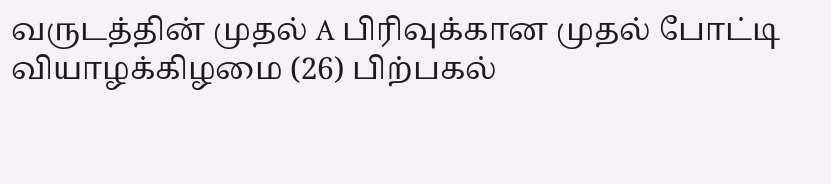வருடத்தின் முதல் A பிரிவுக்கான முதல் போட்டி வியாழக்கிழமை (26) பிற்பகல்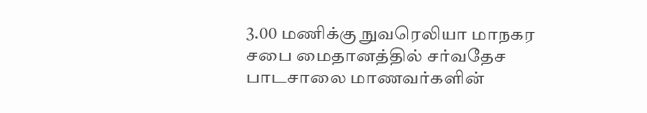3.00 மணிக்கு நுவரெலியா மாநகர சபை மைதானத்தில் சர்வதேச பாடசாலை மாணவர்களின்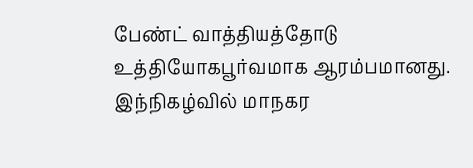பேண்ட் வாத்தியத்தோடு உத்தியோகபூர்வமாக ஆரம்பமானது.
இந்நிகழ்வில் மாநகர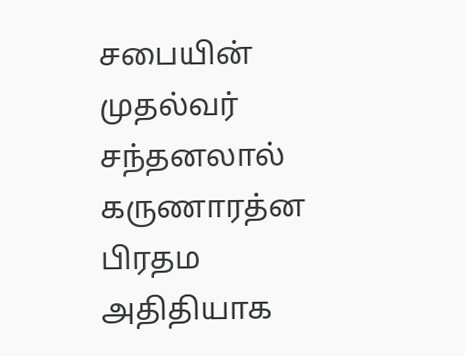சபையின் முதல்வர் சந்தனலால் கருணாரத்ன பிரதம அதிதியாக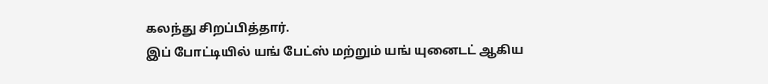கலந்து சிறப்பித்தார்.
இப் போட்டியில் யங் பேட்ஸ் மற்றும் யங் யுனைடட் ஆகிய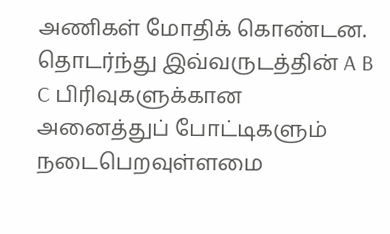அணிகள் மோதிக் கொண்டன.
தொடர்ந்து இவ்வருடத்தின் A B C பிரிவுகளுக்கான அனைத்துப் போட்டிகளும் நடைபெறவுள்ளமை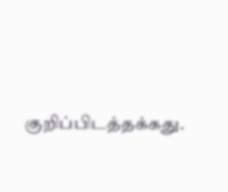குறிப்பிடத்தக்கது.